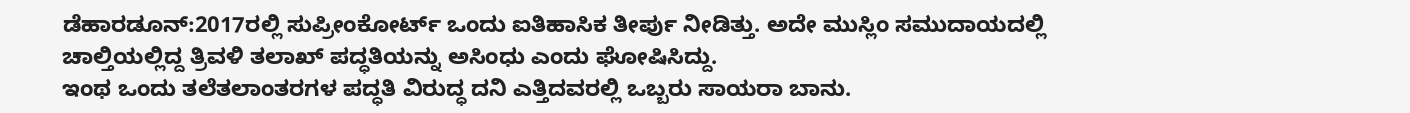ಡೆಹಾರಡೂನ್:2017ರಲ್ಲಿ ಸುಪ್ರೀಂಕೋರ್ಟ್ ಒಂದು ಐತಿಹಾಸಿಕ ತೀರ್ಪು ನೀಡಿತ್ತು. ಅದೇ ಮುಸ್ಲಿಂ ಸಮುದಾಯದಲ್ಲಿ ಚಾಲ್ತಿಯಲ್ಲಿದ್ದ ತ್ರಿವಳಿ ತಲಾಖ್ ಪದ್ಧತಿಯನ್ನು ಅಸಿಂಧು ಎಂದು ಘೋಷಿಸಿದ್ದು.
ಇಂಥ ಒಂದು ತಲೆತಲಾಂತರಗಳ ಪದ್ಧತಿ ವಿರುದ್ಧ ದನಿ ಎತ್ತಿದವರಲ್ಲಿ ಒಬ್ಬರು ಸಾಯರಾ ಬಾನು.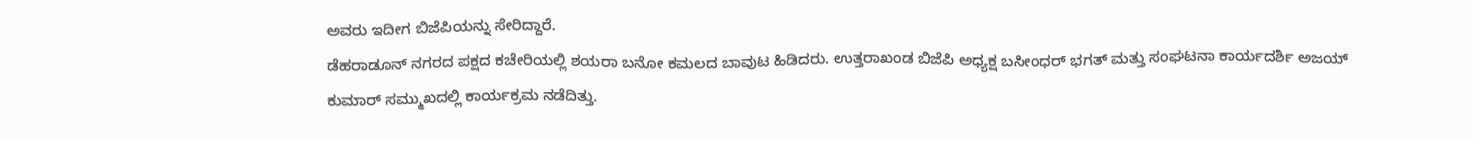ಅವರು ಇದೀಗ ಬಿಜೆಪಿಯನ್ನು ಸೇರಿದ್ದಾರೆ.
ಡೆಹರಾಡೂನ್ ನಗರದ ಪಕ್ಷದ ಕಚೇರಿಯಲ್ಲಿ ಶಯರಾ ಬನೋ ಕಮಲದ ಬಾವುಟ ಹಿಡಿದರು. ಉತ್ತರಾಖಂಡ ಬಿಜೆಪಿ ಅಧ್ಯಕ್ಷ ಬಸೀಂಧರ್ ಭಗತ್ ಮತ್ತು ಸಂಘಟನಾ ಕಾರ್ಯದರ್ಶಿ ಅಜಯ್ ಕುಮಾರ್ ಸಮ್ಮುಖದಲ್ಲಿ ಕಾರ್ಯಕ್ರಮ ನಡೆದಿತ್ತು.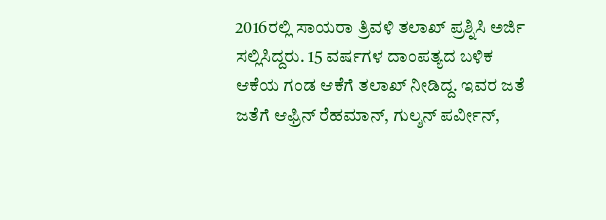2016ರಲ್ಲಿ ಸಾಯರಾ ತ್ರಿವಳಿ ತಲಾಖ್‌ ಪ್ರಶ್ನಿಸಿ ಅರ್ಜಿ ಸಲ್ಲಿಸಿದ್ದರು. 15 ವರ್ಷಗಳ ದಾಂಪತ್ಯದ ಬಳಿಕ ಆಕೆಯ ಗಂಡ ಆಕೆಗೆ ತಲಾಖ್ ನೀಡಿದ್ದ. ಇವರ ಜತೆ ಜತೆಗೆ ಆಫ್ರಿನ್ ರೆಹಮಾನ್‌, ಗುಲ್ಶನ್‌ ಪರ್ವೀನ್‌,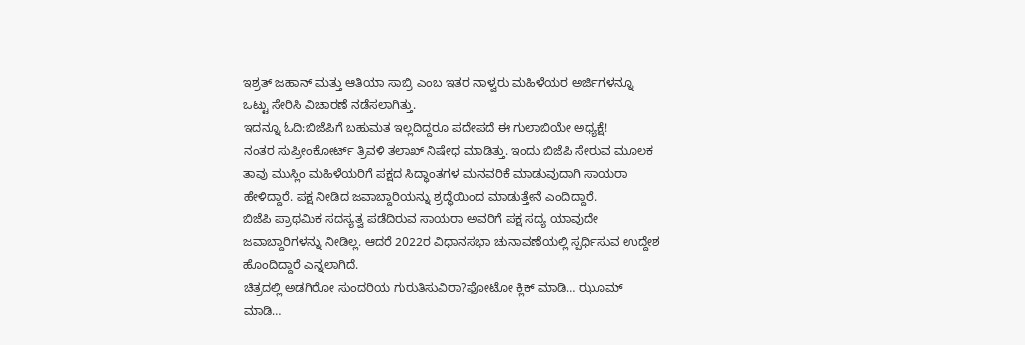ಇಶ್ರತ್‌ ಜಹಾನ್‌ ಮತ್ತು ಆತಿಯಾ ಸಾಬ್ರಿ ಎಂಬ ಇತರ ನಾಳ್ವರು ಮಹಿಳೆಯರ ಅರ್ಜಿಗಳನ್ನೂ ಒಟ್ಟು ಸೇರಿಸಿ ವಿಚಾರಣೆ ನಡೆಸಲಾಗಿತ್ತು.
ಇದನ್ನೂ ಓದಿ:ಬಿಜೆಪಿಗೆ ಬಹುಮತ ಇಲ್ಲದಿದ್ದರೂ ಪದೇಪದೆ ಈ ಗುಲಾಬಿಯೇ ಅಧ್ಯಕ್ಷೆ!
ನಂತರ ಸುಪ್ರೀಂಕೋರ್ಟ್ ತ್ರಿವಳಿ ತಲಾಖ್ ನಿಷೇಧ ಮಾಡಿತ್ತು. ಇಂದು ಬಿಜೆಪಿ ಸೇರುವ ಮೂಲಕ ತಾವು ಮುಸ್ಲಿಂ ಮಹಿಳೆಯರಿಗೆ ಪಕ್ಷದ ಸಿದ್ಧಾಂತಗಳ ಮನವರಿಕೆ ಮಾಡುವುದಾಗಿ ಸಾಯರಾ ಹೇಳಿದ್ದಾರೆ. ಪಕ್ಷ ನೀಡಿದ ಜವಾಬ್ದಾರಿಯನ್ನು ಶ್ರದ್ಧೆಯಿಂದ ಮಾಡುತ್ತೇನೆ ಎಂದಿದ್ದಾರೆ.
ಬಿಜೆಪಿ ಪ್ರಾಥಮಿಕ ಸದಸ್ಯತ್ವ ಪಡೆದಿರುವ ಸಾಯರಾ ಅವರಿಗೆ ಪಕ್ಷ ಸದ್ಯ ಯಾವುದೇ ಜವಾಬ್ದಾರಿಗಳನ್ನು ನೀಡಿಲ್ಲ. ಆದರೆ 2022ರ ವಿಧಾನಸಭಾ ಚುನಾವಣೆಯಲ್ಲಿ ಸ್ಪರ್ಧಿಸುವ ಉದ್ದೇಶ ಹೊಂದಿದ್ದಾರೆ ಎನ್ನಲಾಗಿದೆ.
ಚಿತ್ರದಲ್ಲಿ ಅಡಗಿರೋ ಸುಂದರಿಯ ಗುರುತಿಸುವಿರಾ?ಫೋಟೋ ಕ್ಲಿಕ್ ಮಾಡಿ… ಝೂಮ್ ಮಾಡಿ…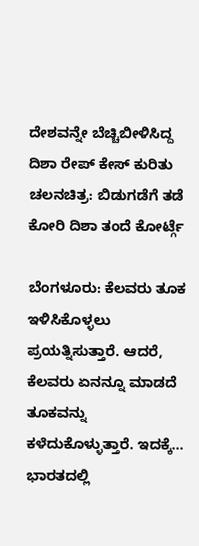ದೇಶವನ್ನೇ ಬೆಚ್ಚಿಬೀಳಿಸಿದ್ದ ದಿಶಾ ರೇಪ್ ಕೇಸ್ ಕುರಿತು ಚಲನಚಿತ್ರ: ಬಿಡುಗಡೆಗೆ ತಡೆ ಕೋರಿ ದಿಶಾ ತಂದೆ ಕೋರ್ಟ್ಗೆ

ಬೆಂಗಳೂರು: ಕೆಲವರು ತೂಕ ಇಳಿಸಿಕೊಳ್ಳಲು ಪ್ರಯತ್ನಿಸುತ್ತಾರೆ. ಆದರೆ, ಕೆಲವರು ಏನನ್ನೂ ಮಾಡದೆ ತೂಕವನ್ನು ಕಳೆದುಕೊಳ್ಳುತ್ತಾರೆ. ಇದಕ್ಕೆ…
ಭಾರತದಲ್ಲಿ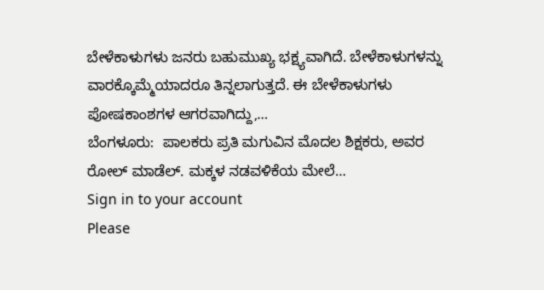ಬೇಳೆಕಾಳುಗಳು ಜನರು ಬಹುಮುಖ್ಯ ಭಕ್ಷ್ಯವಾಗಿದೆ. ಬೇಳೆಕಾಳುಗಳನ್ನು ವಾರಕ್ಕೊಮ್ಮೆಯಾದರೂ ತಿನ್ನಲಾಗುತ್ತದೆ. ಈ ಬೇಳೆಕಾಳುಗಳು ಪೋಷಕಾಂಶಗಳ ಆಗರವಾಗಿದ್ದು,…
ಬೆಂಗಳೂರು:  ಪಾಲಕರು ಪ್ರತಿ ಮಗುವಿನ ಮೊದಲ ಶಿಕ್ಷಕರು, ಅವರ ರೋಲ್ ಮಾಡೆಲ್. ಮಕ್ಕಳ ನಡವಳಿಕೆಯ ಮೇಲೆ…
Sign in to your account
Please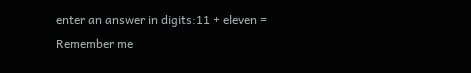enter an answer in digits:11 + eleven =
Remember me